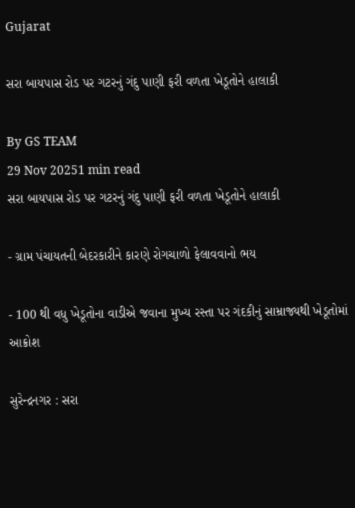Gujarat

સરા બાયપાસ રોડ પર ગટરનું ગંદુ પાણી ફરી વળતા ખેડૂતોને હાલાકી

By GS TEAM
29 Nov 20251 min read
સરા બાયપાસ રોડ પર ગટરનું ગંદુ પાણી ફરી વળતા ખેડૂતોને હાલાકી

- ગ્રામ પંચાયતની બેદરકારીને કારણે રોગચાળો ફેલાવવાનો ભય

- 100 થી વધુ ખેડૂતોના વાડીએ જવાના મુખ્ય રસ્તા પર ગંદકીનું સામ્રાજ્યથી ખેડૂતોમાં આક્રોશ

સુરેન્દ્રનગર : સરા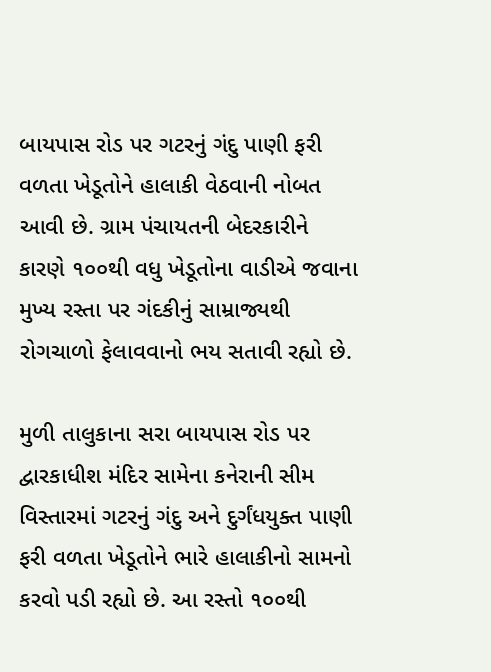બાયપાસ રોડ પર ગટરનું ગંદુ પાણી ફરી વળતા ખેડૂતોને હાલાકી વેઠવાની નોબત આવી છે. ગ્રામ પંચાયતની બેદરકારીને કારણે ૧૦૦થી વધુ ખેડૂતોના વાડીએ જવાના મુખ્ય રસ્તા પર ગંદકીનું સામ્રાજ્યથી રોગચાળો ફેલાવવાનો ભય સતાવી રહ્યો છે.

મુળી તાલુકાના સરા બાયપાસ રોડ પર દ્વારકાધીશ મંદિર સામેના કનેરાની સીમ વિસ્તારમાં ગટરનું ગંદુ અને દુર્ગંધયુક્ત પાણી ફરી વળતા ખેડૂતોને ભારે હાલાકીનો સામનો કરવો પડી રહ્યો છે. આ રસ્તો ૧૦૦થી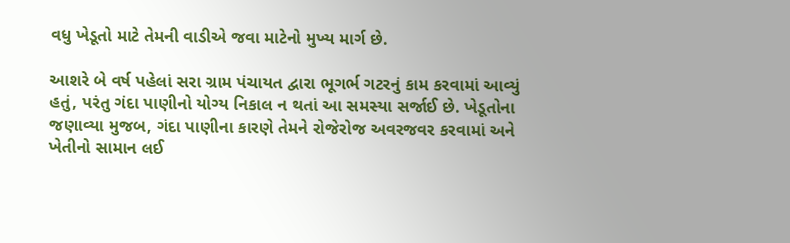વધુ ખેડૂતો માટે તેમની વાડીએ જવા માટેનો મુખ્ય માર્ગ છે.

આશરે બે વર્ષ પહેલાં સરા ગ્રામ પંચાયત દ્વારા ભૂગર્ભ ગટરનું કામ કરવામાં આવ્યું હતું, પરંતુ ગંદા પાણીનો યોગ્ય નિકાલ ન થતાં આ સમસ્યા સર્જાઈ છે. ખેડૂતોના જણાવ્યા મુજબ, ગંદા પાણીના કારણે તેમને રોજેરોજ અવરજવર કરવામાં અને ખેતીનો સામાન લઈ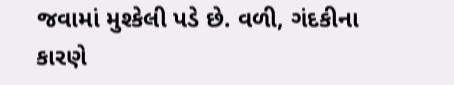જવામાં મુશ્કેલી પડે છે. વળી, ગંદકીના કારણે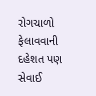રોગચાળો ફેલાવવાની દહેશત પણ સેવાઈ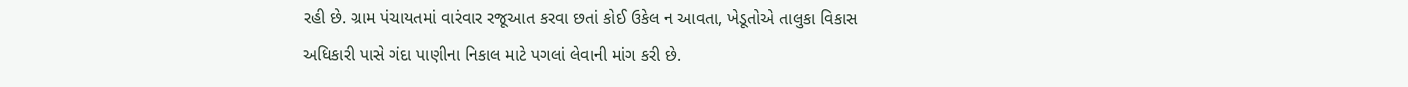રહી છે. ગ્રામ પંચાયતમાં વારંવાર રજૂઆત કરવા છતાં કોઈ ઉકેલ ન આવતા, ખેડૂતોએ તાલુકા વિકાસ અધિકારી પાસે ગંદા પાણીના નિકાલ માટે પગલાં લેવાની માંગ કરી છે.